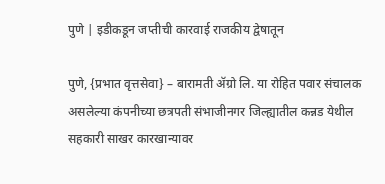पुणे | इडीकडून जप्तीची कारवाई राजकीय द्वेषातून

पुणे, {प्रभात वृत्तसेवा} – बारामती ॲग्रो लि. या रोहित पवार संचालक असलेल्या कंपनीच्या छत्रपती संभाजीनगर जिल्ह्यातील कन्नड येथील सहकारी साखर कारखान्यावर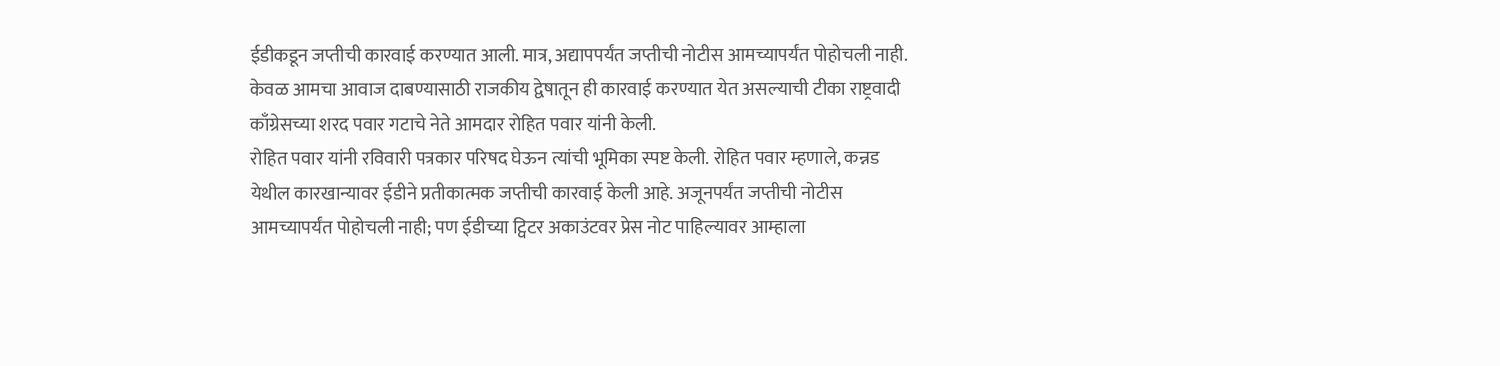ईडीकडून जप्तीची कारवाई करण्यात आली. मात्र, अद्यापपर्यंत जप्तीची नोटीस आमच्यापर्यंत पोहोचली नाही. केवळ आमचा आवाज दाबण्यासाठी राजकीय द्वेषातून ही कारवाई करण्यात येत असल्याची टीका राष्ट्रवादी काँग्रेसच्या शरद पवार गटाचे नेते आमदार रोहित पवार यांनी केली.
रोहित पवार यांनी रविवारी पत्रकार परिषद घेऊन त्यांची भूमिका स्पष्ट केली. रोहित पवार म्हणाले, कन्नड येथील कारखान्यावर ईडीने प्रतीकात्मक जप्तीची कारवाई केली आहे. अजूनपर्यंत जप्तीची नोटीस आमच्यापर्यंत पोहोचली नाही; पण ईडीच्या ट्विटर अकाउंटवर प्रेस नोट पाहिल्यावर आम्हाला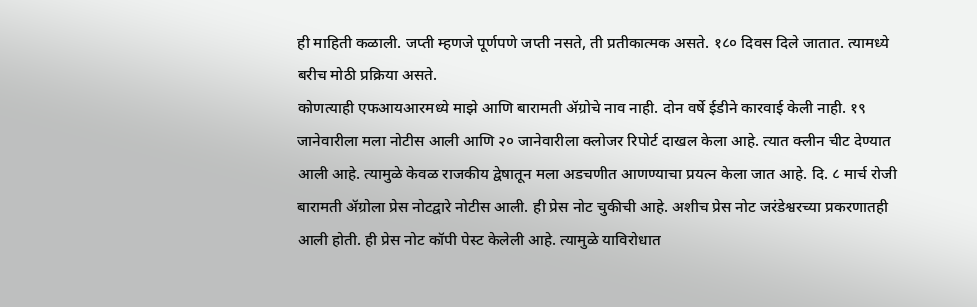ही माहिती कळाली. जप्ती म्हणजे पूर्णपणे जप्ती नसते, ती प्रतीकात्मक असते. १८० दिवस दिले जातात. त्यामध्ये बरीच मोठी प्रक्रिया असते.
कोणत्याही एफआयआरमध्ये माझे आणि बारामती ॲग्रोचे नाव नाही. दोन वर्षे ईडीने कारवाई केली नाही. १९ जानेवारीला मला नोटीस आली आणि २० जानेवारीला क्लोजर रिपोर्ट दाखल केला आहे. त्यात क्लीन चीट देण्यात आली आहे. त्यामुळे केवळ राजकीय द्वेषातून मला अडचणीत आणण्याचा प्रयत्न केला जात आहे. दि. ८ मार्च रोजी बारामती ॲग्रोला प्रेस नोटद्वारे नोटीस आली. ही प्रेस नोट चुकीची आहे. अशीच प्रेस नोट जरंडेश्वरच्या प्रकरणातही आली होती. ही प्रेस नोट कॉपी पेस्ट केलेली आहे. त्यामुळे याविरोधात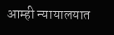आम्ही न्यायालयात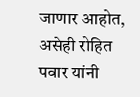जाणार आहोत, असेही रोहित पवार यांनी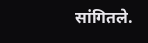सांगितले.